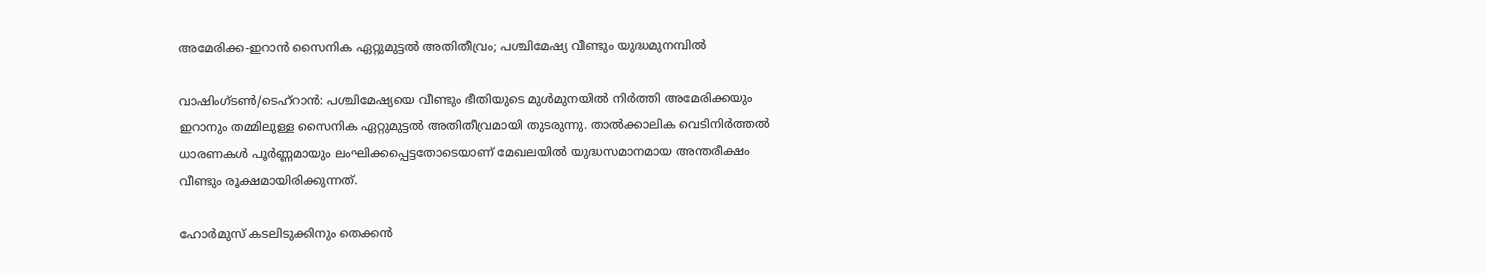അമേരിക്ക-ഇറാൻ സൈനിക ഏറ്റുമുട്ടൽ അതിതീവ്രം; പശ്ചിമേഷ്യ വീണ്ടും യുദ്ധമുനമ്പിൽ

വാഷിംഗ്ടൺ/ടെഹ്റാൻ: പശ്ചിമേഷ്യയെ വീണ്ടും ഭീതിയുടെ മുൾമുനയിൽ നിർത്തി അമേരിക്കയും ഇറാനും തമ്മിലുള്ള സൈനിക ഏറ്റുമുട്ടൽ അതിതീവ്രമായി തുടരുന്നു. താൽക്കാലിക വെടിനിർത്തൽ ധാരണകൾ പൂർണ്ണമായും ലംഘിക്കപ്പെട്ടതോടെയാണ് മേഖലയിൽ യുദ്ധസമാനമായ അന്തരീക്ഷം വീണ്ടും രൂക്ഷമായിരിക്കുന്നത്.

ഹോർമുസ് കടലിടുക്കിനും തെക്കൻ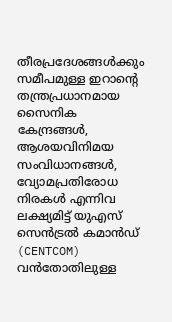തീരപ്രദേശങ്ങൾക്കും സമീപമുള്ള ഇറാന്റെ തന്ത്രപ്രധാനമായ സൈനിക കേന്ദ്രങ്ങൾ, ആശയവിനിമയ സംവിധാനങ്ങൾ, വ്യോമപ്രതിരോധ നിരകൾ എന്നിവ ലക്ഷ്യമിട്ട് യുഎസ് സെൻട്രൽ കമാൻഡ് (CENTCOM) വൻതോതിലുള്ള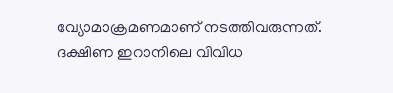വ്യോമാക്രമണമാണ് നടത്തിവരുന്നത്. ദക്ഷിണ ഇറാനിലെ വിവിധ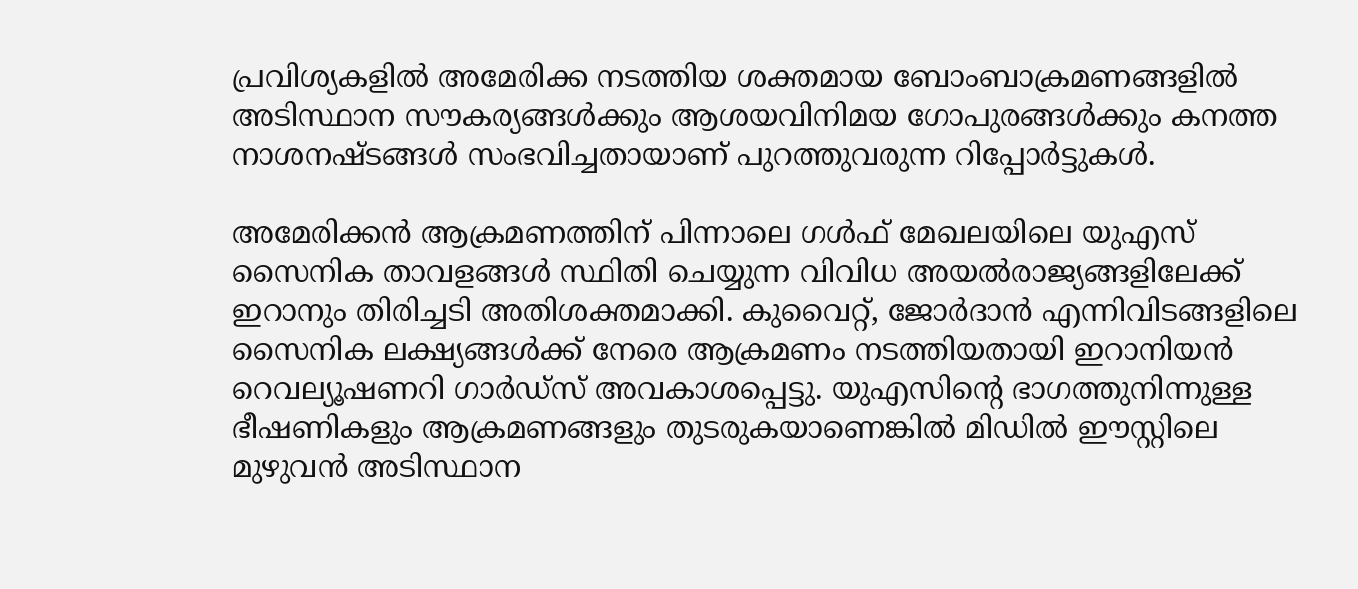പ്രവിശ്യകളിൽ അമേരിക്ക നടത്തിയ ശക്തമായ ബോംബാക്രമണങ്ങളിൽ അടിസ്ഥാന സൗകര്യങ്ങൾക്കും ആശയവിനിമയ ഗോപുരങ്ങൾക്കും കനത്ത നാശനഷ്ടങ്ങൾ സംഭവിച്ചതായാണ് പുറത്തുവരുന്ന റിപ്പോർട്ടുകൾ.

അമേരിക്കൻ ആക്രമണത്തിന് പിന്നാലെ ഗൾഫ് മേഖലയിലെ യുഎസ് സൈനിക താവളങ്ങൾ സ്ഥിതി ചെയ്യുന്ന വിവിധ അയൽരാജ്യങ്ങളിലേക്ക് ഇറാനും തിരിച്ചടി അതിശക്തമാക്കി. കുവൈറ്റ്, ജോർദാൻ എന്നിവിടങ്ങളിലെ സൈനിക ലക്ഷ്യങ്ങൾക്ക് നേരെ ആക്രമണം നടത്തിയതായി ഇറാനിയൻ റെവല്യൂഷണറി ഗാർഡ്സ് അവകാശപ്പെട്ടു. യുഎസിന്റെ ഭാഗത്തുനിന്നുള്ള ഭീഷണികളും ആക്രമണങ്ങളും തുടരുകയാണെങ്കിൽ മിഡിൽ ഈസ്റ്റിലെ മുഴുവൻ അടിസ്ഥാന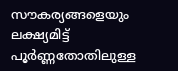സൗകര്യങ്ങളെയും ലക്ഷ്യമിട്ട് പൂർണ്ണതോതിലുള്ള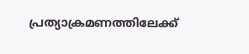പ്രത്യാക്രമണത്തിലേക്ക്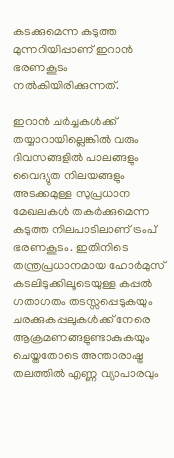കടക്കുമെന്ന കടുത്ത മുന്നറിയിപ്പാണ് ഇറാൻ ഭരണകൂടം നൽകിയിരിക്കുന്നത്.

ഇറാൻ ചർച്ചകൾക്ക് തയ്യാറായില്ലെങ്കിൽ വരും ദിവസങ്ങളിൽ പാലങ്ങളും വൈദ്യുത നിലയങ്ങളും അടക്കമുള്ള സുപ്രധാന മേഖലകൾ തകർക്കുമെന്ന കടുത്ത നിലപാടിലാണ് ട്രംപ് ഭരണകൂടം. ഇതിനിടെ തന്ത്രപ്രധാനമായ ഹോർമുസ് കടലിടുക്കിലൂടെയുള്ള കപ്പൽ ഗതാഗതം തടസ്സപ്പെടുകയും ചരക്കുകപ്പലുകൾക്ക് നേരെ ആക്രമണങ്ങളുണ്ടാകുകയും ചെയ്തതോടെ അന്താരാഷ്ട്ര തലത്തിൽ എണ്ണ വ്യാപാരവും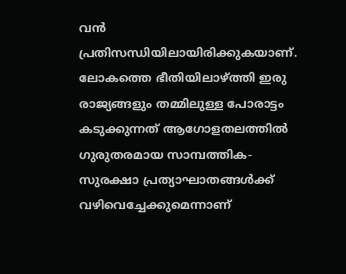വൻ പ്രതിസന്ധിയിലായിരിക്കുകയാണ്. ലോകത്തെ ഭീതിയിലാഴ്ത്തി ഇരു രാജ്യങ്ങളും തമ്മിലുള്ള പോരാട്ടം കടുക്കുന്നത് ആഗോളതലത്തിൽ ഗുരുതരമായ സാമ്പത്തിക-സുരക്ഷാ പ്രത്യാഘാതങ്ങൾക്ക് വഴിവെച്ചേക്കുമെന്നാണ്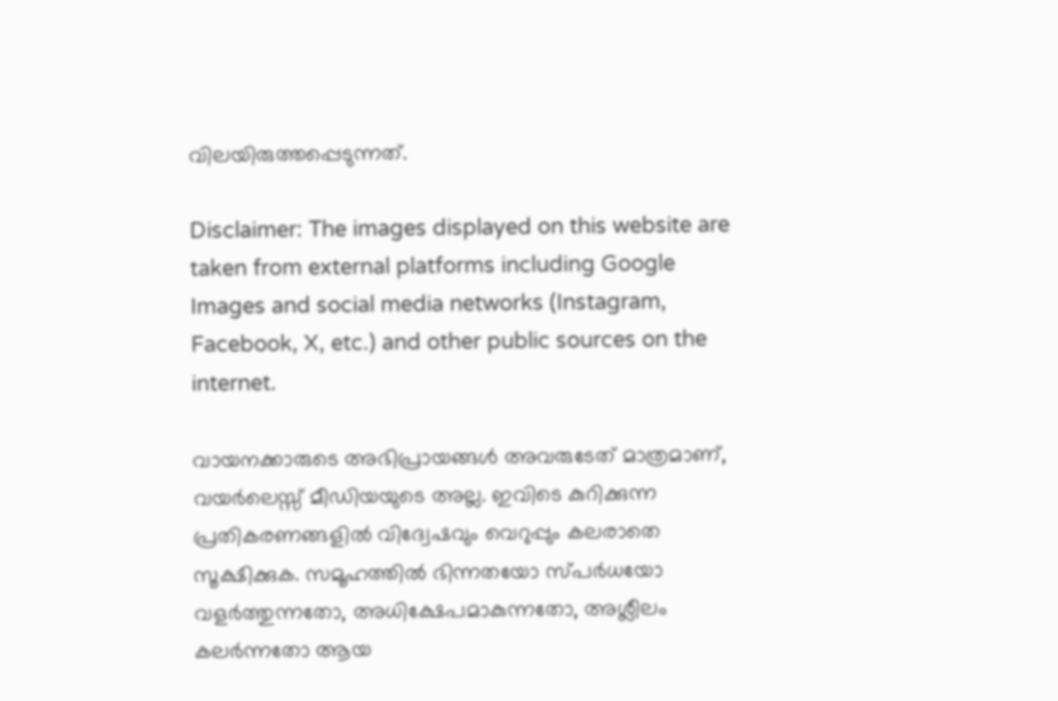വിലയിരുത്തപ്പെടുന്നത്.

Disclaimer: The images displayed on this website are taken from external platforms including Google Images and social media networks (Instagram, Facebook, X, etc.) and other public sources on the internet.

വായനക്കാരുടെ അഭിപ്രായങ്ങള്‍ അവരുടേത് മാത്രമാണ്, വയർലെസ്സ് മീഡിയയുടെ അല്ല. ഇവിടെ കുറിക്കുന്ന പ്രതികരണങ്ങളിൽ വിദ്വേഷവും വെറുപ്പും കലരാതെ സൂക്ഷിക്കുക. സമൂഹത്തിൽ ഭിന്നതയോ സ്‌പർധയോ വളർത്തുന്നതോ, അധിക്ഷേപമാകുന്നതോ, അശ്ലീലം കലർന്നതോ ആയ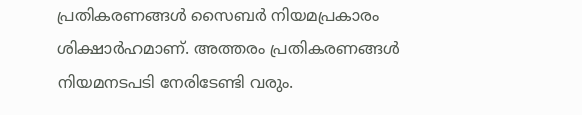പ്രതികരണങ്ങൾ സൈബർ നിയമപ്രകാരം ശിക്ഷാർഹമാണ്. അത്തരം പ്രതികരണങ്ങൾ നിയമനടപടി നേരിടേണ്ടി വരും.